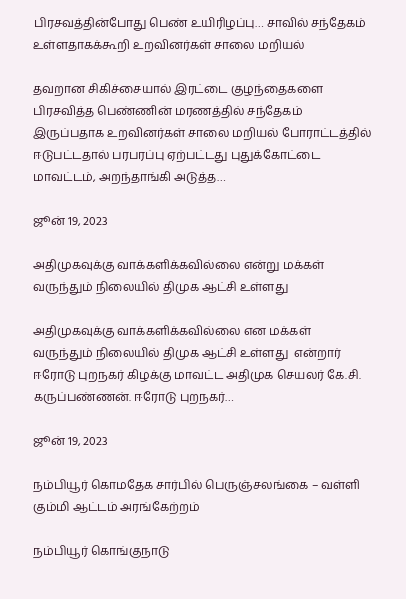பிரசவத்தின்போது பெண் உயிரிழப்பு… சாவில் சந்தேகம் உள்ளதாகக்கூறி உறவினர்கள் சாலை மறியல்

தவறான சிகிச்சையால் இரட்டை குழந்தைகளை பிரசவித்த பெண்ணின் மரணத்தில் சந்தேகம் இருப்பதாக உறவினர்கள் சாலை மறியல் போராட்டத்தில் ஈடுபட்டதால் பரபரப்பு ஏற்பட்டது புதுக்கோட்டை மாவட்டம், அறந்தாங்கி அடுத்த…

ஜூன் 19, 2023

அதிமுகவுக்கு வாக்களிக்கவில்லை என்று மக்கள் வருந்தும் நிலையில் திமுக ஆட்சி உள்ளது

அதிமுகவுக்கு வாக்களிக்கவில்லை என மக்கள் வருந்தும் நிலையில் திமுக ஆட்சி உள்ளது  என்றார்  ஈரோடு புறநகர் கிழக்கு மாவட்ட அதிமுக செயலர் கே.சி. கருப்பண்ணன். ஈரோடு புறநகர்…

ஜூன் 19, 2023

நம்பியூர் கொமதேக சார்பில் பெருஞ்சலங்கை – வள்ளி கும்மி ஆட்டம் அரங்கேற்றம்

நம்பியூர் கொங்குநாடு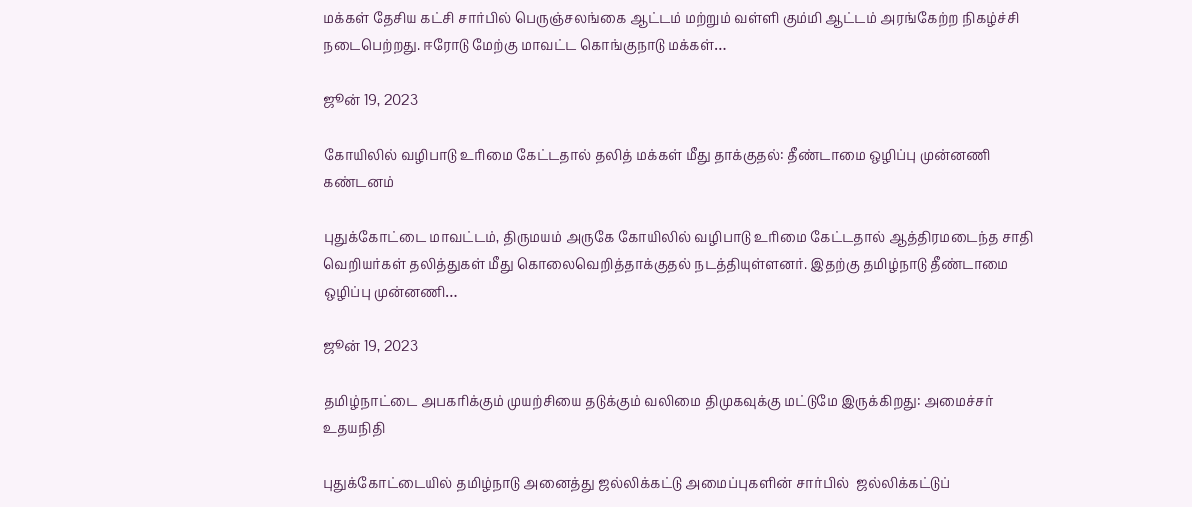மக்கள் தேசிய கட்சி சார்பில் பெருஞ்சலங்கை ஆட்டம் மற்றும் வள்ளி கும்மி ஆட்டம் அரங்கேற்ற நிகழ்ச்சி நடைபெற்றது. ஈரோடு மேற்கு மாவட்ட கொங்குநாடு மக்கள்…

ஜூன் 19, 2023

கோயிலில் வழிபாடு உரிமை கேட்டதால் தலித் மக்கள் மீது தாக்குதல்: தீண்டாமை ஒழிப்பு முன்னணி கண்டனம்

புதுக்கோட்டை மாவட்டம், திருமயம் அருகே கோயிலில் வழிபாடு உரிமை கேட்டதால் ஆத்திரமடைந்த சாதி வெறியர்கள் தலித்துகள் மீது கொலைவெறித்தாக்குதல் நடத்தியுள்ளனர். இதற்கு தமிழ்நாடு தீண்டாமை ஒழிப்பு முன்னணி…

ஜூன் 19, 2023

தமிழ்நாட்டை அபகரிக்கும் முயற்சியை தடுக்கும் வலிமை திமுகவுக்கு மட்டுமே இருக்கிறது: அமைச்சர் உதயநிதி

புதுக்கோட்டையில் தமிழ்நாடு அனைத்து ஜல்லிக்கட்டு அமைப்புகளின் சார்பில்  ஜல்லிக்கட்டுப்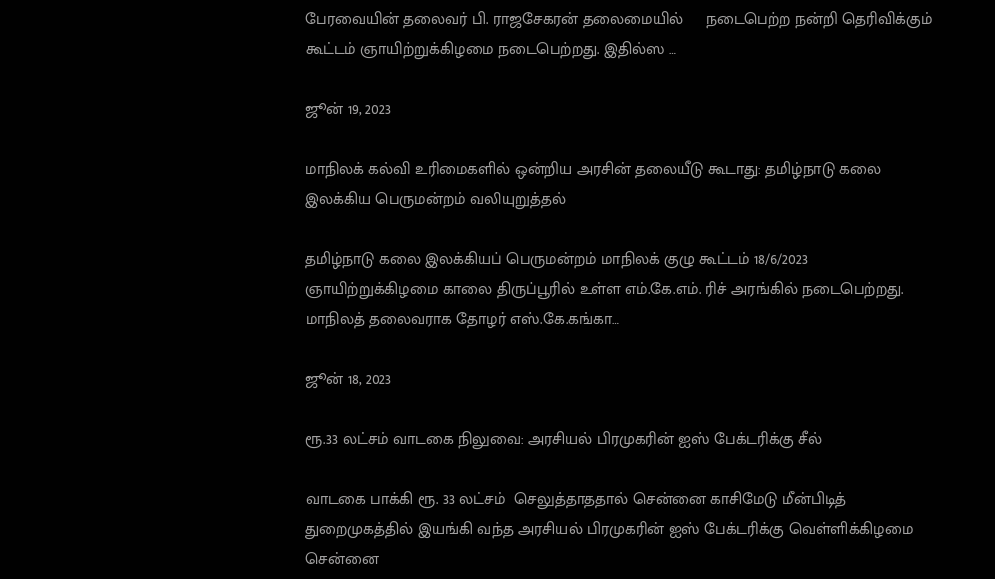பேரவையின் தலைவர் பி. ராஜசேகரன் தலைமையில்     நடைபெற்ற நன்றி தெரிவிக்கும் கூட்டம் ஞாயிற்றுக்கிழமை நடைபெற்றது. இதில்ஸ …

ஜூன் 19, 2023

மாநிலக் கல்வி உரிமைகளில் ஒன்றிய அரசின் தலையீடு கூடாது: தமிழ்நாடு கலை இலக்கிய பெருமன்றம் வலியுறுத்தல்

தமிழ்நாடு கலை இலக்கியப் பெருமன்றம் மாநிலக் குழு கூட்டம் 18/6/2023 ஞாயிற்றுக்கிழமை காலை திருப்பூரில் உள்ள எம்.கே.எம். ரிச் அரங்கில் நடைபெற்றது. மாநிலத் தலைவராக தோழர் எஸ்.கே.கங்கா…

ஜூன் 18, 2023

ரூ.33 லட்சம் வாடகை நிலுவை: அரசியல் பிரமுகரின் ஐஸ் பேக்டரிக்கு சீல்

வாடகை பாக்கி ரூ. 33 லட்சம்  செலுத்தாததால் சென்னை காசிமேடு மீன்பிடித் துறைமுகத்தில் இயங்கி வந்த அரசியல் பிரமுகரின் ஐஸ் பேக்டரிக்கு வெள்ளிக்கிழமை சென்னை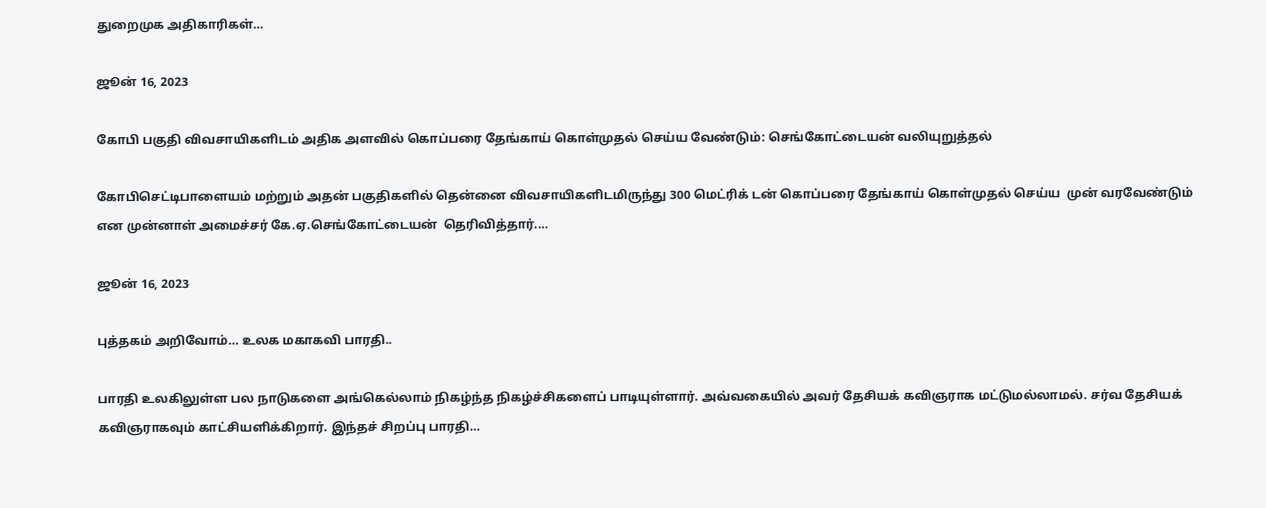துறைமுக அதிகாரிகள்…

ஜூன் 16, 2023

கோபி பகுதி விவசாயிகளிடம் அதிக அளவில் கொப்பரை தேங்காய் கொள்முதல் செய்ய வேண்டும்: செங்கோட்டையன் வலியுறுத்தல்

கோபிசெட்டிபாளையம் மற்றும் அதன் பகுதிகளில் தென்னை விவசாயிகளிடமிருந்து 300 மெட்ரிக் டன் கொப்பரை தேங்காய் கொள்முதல் செய்ய  முன் வரவேண்டும் என முன்னாள் அமைச்சர் கே.ஏ.செங்கோட்டையன்  தெரிவித்தார்.…

ஜூன் 16, 2023

புத்தகம் அறிவோம்… உலக மகாகவி பாரதி..

பாரதி உலகிலுள்ள பல நாடுகளை அங்கெல்லாம் நிகழ்ந்த நிகழ்ச்சிகளைப் பாடியுள்ளார். அவ்வகையில் அவர் தேசியக் கவிஞராக மட்டுமல்லாமல். சர்வ தேசியக் கவிஞராகவும் காட்சியளிக்கிறார். இந்தச் சிறப்பு பாரதி…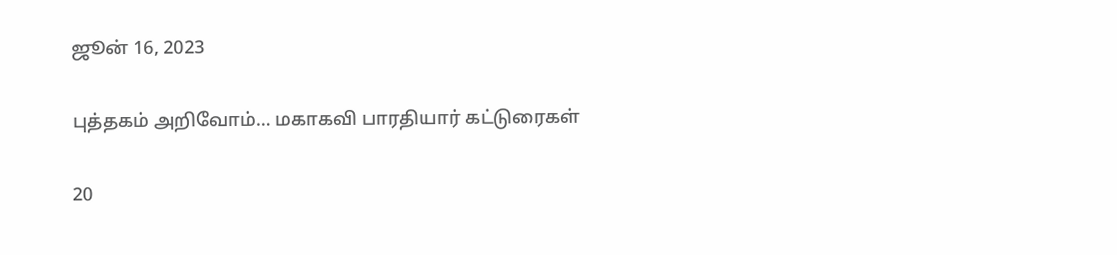ஜூன் 16, 2023

புத்தகம் அறிவோம்… மகாகவி பாரதியார் கட்டுரைகள்

20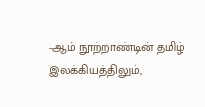-ஆம் நூற்றாண்டின் தமிழ் இலக்கியத்திலும்,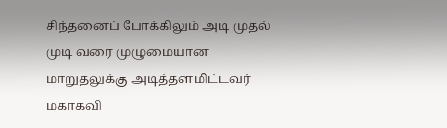சிந்தனைப் போக்கிலும் அடி முதல் முடி வரை முழுமையான மாறுதலுக்கு அடித்தளமிட்டவர் மகாகவி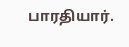பாரதியார்.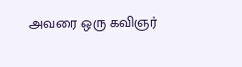அவரை ஒரு கவிஞர்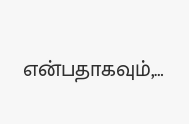என்பதாகவும்,…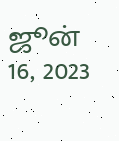ஜூன் 16, 2023